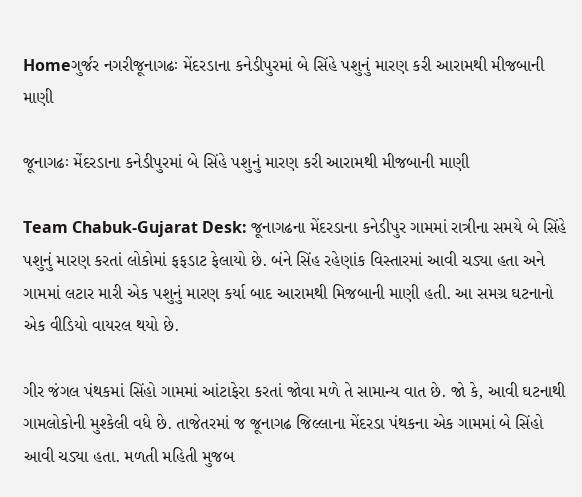Homeગુર્જર નગરીજૂનાગઢઃ મેંદરડાના કનેડીપુરમાં બે સિંહે પશુનું મારણ કરી આરામથી મીજબાની માણી

જૂનાગઢઃ મેંદરડાના કનેડીપુરમાં બે સિંહે પશુનું મારણ કરી આરામથી મીજબાની માણી

Team Chabuk-Gujarat Desk: જૂનાગઢના મેંદરડાના કનેડીપુર ગામમાં રાત્રીના સમયે બે સિંહે પશુનું મારણ કરતાં લોકોમાં ફફડાટ ફેલાયો છે. બંને સિંહ રહેણાંક વિસ્તારમાં આવી ચડ્યા હતા અને ગામમાં લટાર મારી એક પશુનું મારણ કર્યા બાદ આરામથી મિજબાની માણી હતી. આ સમગ્ર ઘટનાનો એક વીડિયો વાયરલ થયો છે.

ગીર જંગલ પંથકમાં સિંહો ગામમાં આંટાફેરા કરતાં જોવા મળે તે સામાન્ય વાત છે. જો કે, આવી ઘટનાથી ગામલોકોની મુશ્કેલી વધે છે. તાજેતરમાં જ જૂનાગઢ જિલ્લાના મેંદરડા પંથકના એક ગામમાં બે સિંહો આવી ચડ્યા હતા. મળતી મહિતી મુજબ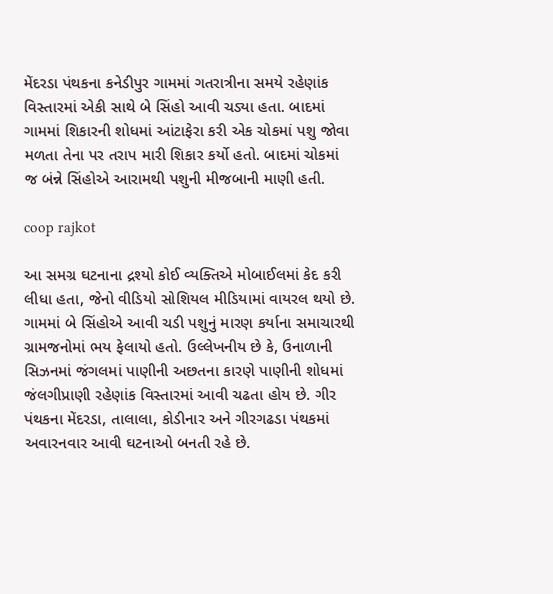મેંદરડા પંથકના કનેડીપુર ગામમાં ગતરાત્રીના સમયે રહેણાંક વિસ્તારમાં એકી સાથે બે સિંહો આવી ચડ્યા હતા. બાદમાં ગામમાં શિકારની શોધમાં આંટાફેરા કરી એક ચોકમાં પશુ જોવા મળતા તેના પર તરાપ મારી શિકાર કર્યો હતો. બાદમાં ચોકમાં જ બંન્ને સિંહોએ આરામથી પશુની મીજબાની માણી હતી.

coop rajkot

આ સમગ્ર ઘટનાના દ્રશ્યો કોઈ વ્યક્તિએ મોબાઈલમાં કેદ કરી લીધા હતા, જેનો વીડિયો સોશિયલ મીડિયામાં વાયરલ થયો છે. ગામમાં બે સિંહોએ આવી ચડી પશુનું મારણ કર્યાના સમાચારથી ગ્રામજનોમાં ભય ફેલાયો હતો. ઉલ્લેખનીય છે કે, ઉનાળાની સિઝનમાં જંગલમાં પાણીની અછતના કારણે પાણીની શોધમાં જંલગીપ્રાણી રહેણાંક વિસ્તારમાં આવી ચઢતા હોય છે. ગીર પંથકના મેંદરડા, તાલાલા, કોડીનાર અને ગીરગઢડા પંથકમાં અવારનવાર આવી ઘટનાઓ બનતી રહે છે.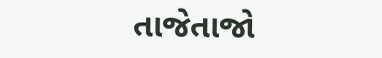તાજેતાજો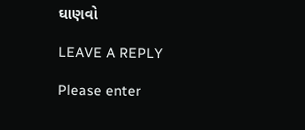ઘાણવો

LEAVE A REPLY

Please enter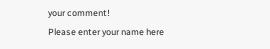your comment!
Please enter your name here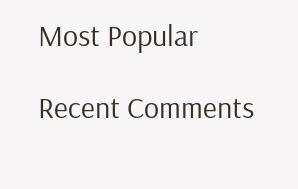Most Popular

Recent Comments